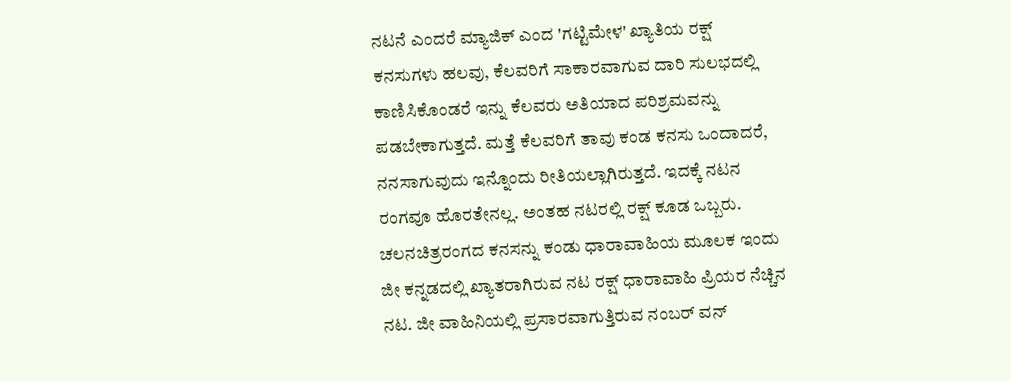ನಟನೆ ಎಂದರೆ ಮ್ಯಾಜಿಕ್ ಎಂದ 'ಗಟ್ಟಿಮೇಳ' ಖ್ಯಾತಿಯ ರಕ್ಷ್
ಕನಸುಗಳು ಹಲವು, ಕೆಲವರಿಗೆ ಸಾಕಾರವಾಗುವ ದಾರಿ ಸುಲಭದಲ್ಲಿ ಕಾಣಿಸಿಕೊಂಡರೆ ಇನ್ನು ಕೆಲವರು ಅತಿಯಾದ ಪರಿಶ್ರಮವನ್ನು ಪಡಬೇಕಾಗುತ್ತದೆ. ಮತ್ತೆ ಕೆಲವರಿಗೆ ತಾವು ಕಂಡ ಕನಸು ಒಂದಾದರೆ, ನನಸಾಗುವುದು ಇನ್ನೊಂದು ರೀತಿಯಲ್ಲಾಗಿರುತ್ತದೆ. ಇದಕ್ಕೆ ನಟನ ರಂಗವೂ ಹೊರತೇನಲ್ಲ. ಅಂತಹ ನಟರಲ್ಲಿ ರಕ್ಷ್ ಕೂಡ ಒಬ್ಬರು.
ಚಲನಚಿತ್ರರಂಗದ ಕನಸನ್ನು ಕಂಡು ಧಾರಾವಾಹಿಯ ಮೂಲಕ ಇಂದು ಜೀ ಕನ್ನಡದಲ್ಲಿ ಖ್ಯಾತರಾಗಿರುವ ನಟ ರಕ್ಷ್ ಧಾರಾವಾಹಿ ಪ್ರಿಯರ ನೆಚ್ಚಿನ ನಟ. ಜೀ ವಾಹಿನಿಯಲ್ಲಿ ಪ್ರಸಾರವಾಗುತ್ತಿರುವ ನಂಬರ್ ವನ್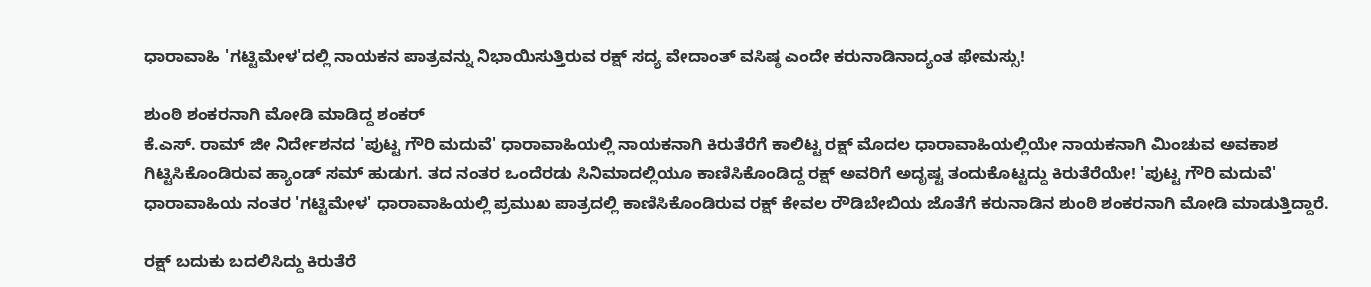ಧಾರಾವಾಹಿ 'ಗಟ್ಟಿಮೇಳ'ದಲ್ಲಿ ನಾಯಕನ ಪಾತ್ರವನ್ನು ನಿಭಾಯಿಸುತ್ತಿರುವ ರಕ್ಷ್ ಸದ್ಯ ವೇದಾಂತ್ ವಸಿಷ್ಠ ಎಂದೇ ಕರುನಾಡಿನಾದ್ಯಂತ ಫೇಮಸ್ಸು!

ಶುಂಠಿ ಶಂಕರನಾಗಿ ಮೋಡಿ ಮಾಡಿದ್ದ ಶಂಕರ್
ಕೆ.ಎಸ್. ರಾಮ್ ಜೀ ನಿರ್ದೇಶನದ 'ಪುಟ್ಟ ಗೌರಿ ಮದುವೆ' ಧಾರಾವಾಹಿಯಲ್ಲಿ ನಾಯಕನಾಗಿ ಕಿರುತೆರೆಗೆ ಕಾಲಿಟ್ಟ ರಕ್ಷ್ ಮೊದಲ ಧಾರಾವಾಹಿಯಲ್ಲಿಯೇ ನಾಯಕನಾಗಿ ಮಿಂಚುವ ಅವಕಾಶ ಗಿಟ್ಟಿಸಿಕೊಂಡಿರುವ ಹ್ಯಾಂಡ್ ಸಮ್ ಹುಡುಗ. ತದ ನಂತರ ಒಂದೆರಡು ಸಿನಿಮಾದಲ್ಲಿಯೂ ಕಾಣಿಸಿಕೊಂಡಿದ್ದ ರಕ್ಷ್ ಅವರಿಗೆ ಅದೃಷ್ಟ ತಂದುಕೊಟ್ಟದ್ದು ಕಿರುತೆರೆಯೇ! 'ಪುಟ್ಟ ಗೌರಿ ಮದುವೆ' ಧಾರಾವಾಹಿಯ ನಂತರ 'ಗಟ್ಟಿಮೇಳ' ಧಾರಾವಾಹಿಯಲ್ಲಿ ಪ್ರಮುಖ ಪಾತ್ರದಲ್ಲಿ ಕಾಣಿಸಿಕೊಂಡಿರುವ ರಕ್ಷ್ ಕೇವಲ ರೌಡಿಬೇಬಿಯ ಜೊತೆಗೆ ಕರುನಾಡಿನ ಶುಂಠಿ ಶಂಕರನಾಗಿ ಮೋಡಿ ಮಾಡುತ್ತಿದ್ದಾರೆ.

ರಕ್ಷ್ ಬದುಕು ಬದಲಿಸಿದ್ದು ಕಿರುತೆರೆ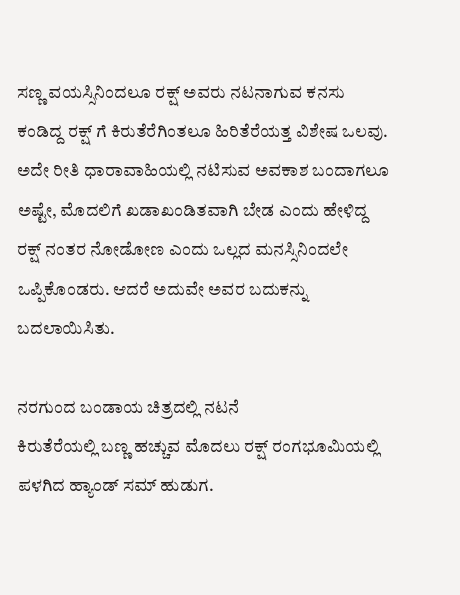ಸಣ್ಣ ವಯಸ್ಸಿನಿಂದಲೂ ರಕ್ಷ್ ಅವರು ನಟನಾಗುವ ಕನಸು ಕಂಡಿದ್ದ ರಕ್ಷ್ ಗೆ ಕಿರುತೆರೆಗಿಂತಲೂ ಹಿರಿತೆರೆಯತ್ತ ವಿಶೇಷ ಒಲವು. ಅದೇ ರೀತಿ ಧಾರಾವಾಹಿಯಲ್ಲಿ ನಟಿಸುವ ಅವಕಾಶ ಬಂದಾಗಲೂ ಅಷ್ಟೇ, ಮೊದಲಿಗೆ ಖಡಾಖಂಡಿತವಾಗಿ ಬೇಡ ಎಂದು ಹೇಳಿದ್ದ ರಕ್ಷ್ ನಂತರ ನೋಡೋಣ ಎಂದು ಒಲ್ಲದ ಮನಸ್ಸಿನಿಂದಲೇ ಒಪ್ಪಿಕೊಂಡರು. ಆದರೆ ಅದುವೇ ಅವರ ಬದುಕನ್ನು ಬದಲಾಯಿಸಿತು.

ನರಗುಂದ ಬಂಡಾಯ ಚಿತ್ರದಲ್ಲಿ ನಟನೆ
ಕಿರುತೆರೆಯಲ್ಲಿ ಬಣ್ಣ ಹಚ್ಚುವ ಮೊದಲು ರಕ್ಷ್ ರಂಗಭೂಮಿಯಲ್ಲಿ ಪಳಗಿದ ಹ್ಯಾಂಡ್ ಸಮ್ ಹುಡುಗ.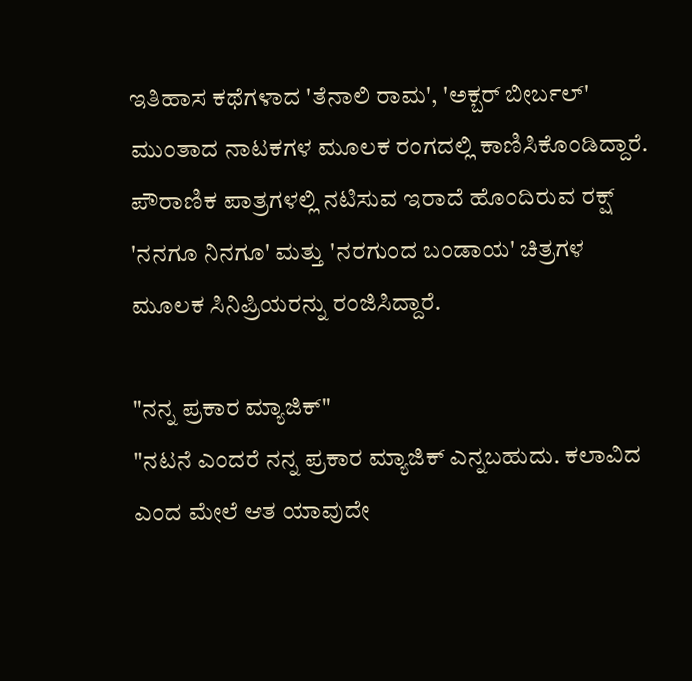ಇತಿಹಾಸ ಕಥೆಗಳಾದ 'ತೆನಾಲಿ ರಾಮ', 'ಅಕ್ಬರ್ ಬೀರ್ಬಲ್' ಮುಂತಾದ ನಾಟಕಗಳ ಮೂಲಕ ರಂಗದಲ್ಲಿ ಕಾಣಿಸಿಕೊಂಡಿದ್ದಾರೆ. ಪೌರಾಣಿಕ ಪಾತ್ರಗಳಲ್ಲಿ ನಟಿಸುವ ಇರಾದೆ ಹೊಂದಿರುವ ರಕ್ಷ್ 'ನನಗೂ ನಿನಗೂ' ಮತ್ತು 'ನರಗುಂದ ಬಂಡಾಯ' ಚಿತ್ರಗಳ ಮೂಲಕ ಸಿನಿಪ್ರಿಯರನ್ನು ರಂಜಿಸಿದ್ದಾರೆ.

"ನನ್ನ ಪ್ರಕಾರ ಮ್ಯಾಜಿಕ್"
"ನಟನೆ ಎಂದರೆ ನನ್ನ ಪ್ರಕಾರ ಮ್ಯಾಜಿಕ್ ಎನ್ನಬಹುದು. ಕಲಾವಿದ ಎಂದ ಮೇಲೆ ಆತ ಯಾವುದೇ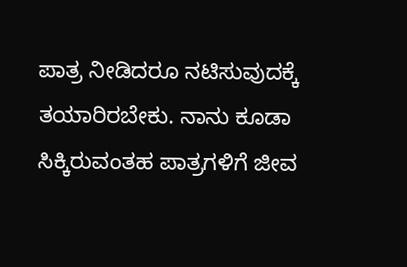ಪಾತ್ರ ನೀಡಿದರೂ ನಟಿಸುವುದಕ್ಕೆ ತಯಾರಿರಬೇಕು. ನಾನು ಕೂಡಾ ಸಿಕ್ಕಿರುವಂತಹ ಪಾತ್ರಗಳಿಗೆ ಜೀವ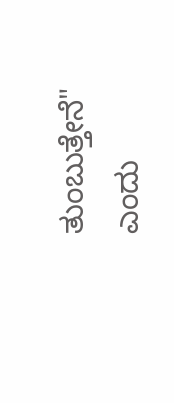ತುಂಬುತ್ತೇನೆ" ಎಂದು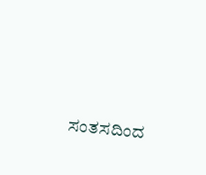ಸಂತಸದಿಂದ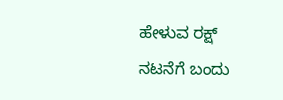ಹೇಳುವ ರಕ್ಷ್ ನಟನೆಗೆ ಬಂದು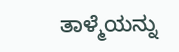ತಾಳ್ಮೆಯನ್ನು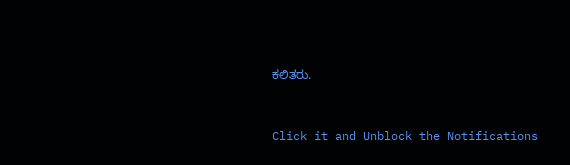ಕಲಿತರು.


Click it and Unblock the Notifications